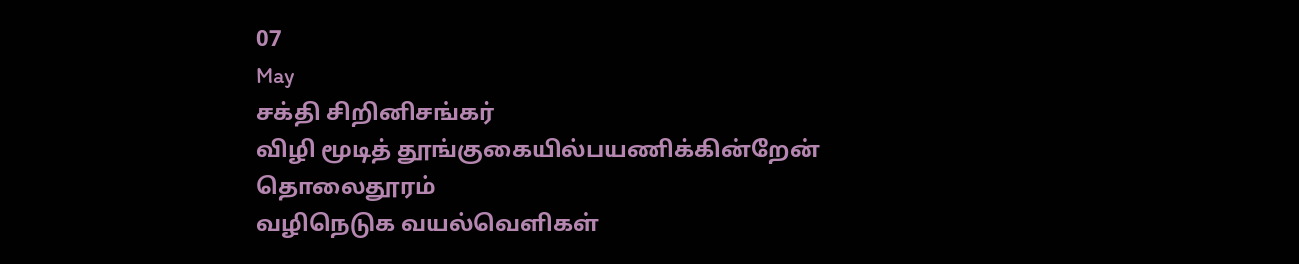07
May
சக்தி சிறினிசங்கர்
விழி மூடித் தூங்குகையில்பயணிக்கின்றேன் தொலைதூரம்
வழிநெடுக வயல்வெளிகள்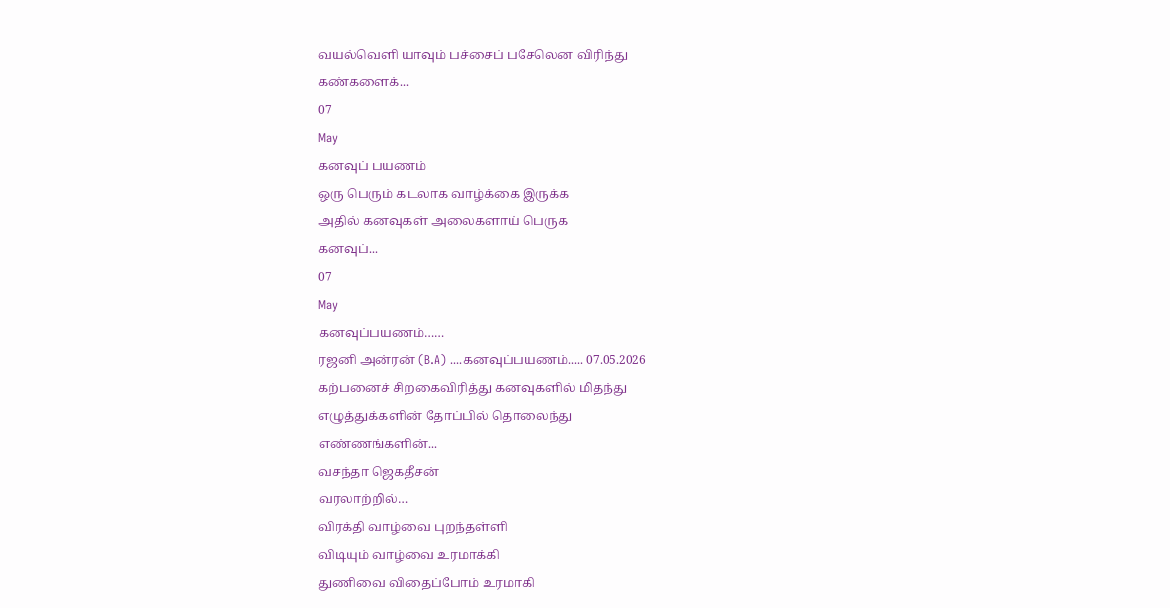வயல்வெளி யாவும் பச்சைப் பசேலென விரிந்து
கண்களைக்...
07
May
கனவுப் பயணம்
ஒரு பெரும் கடலாக வாழ்க்கை இருக்க
அதில் கனவுகள் அலைகளாய் பெருக
கனவுப்...
07
May
கனவுப்பயணம்……
ரஜனி அன்ரன் (B.A) ....கனவுப்பயணம்..... 07.05.2026
கற்பனைச் சிறகைவிரித்து கனவுகளில் மிதந்து
எழுத்துக்களின் தோப்பில் தொலைந்து
எண்ணங்களின்...
வசந்தா ஜெகதீசன்
வரலாற்றில்…
விரக்தி வாழ்வை புறந்தள்ளி
விடியும் வாழ்வை உரமாக்கி
துணிவை விதைப்போம் உரமாகி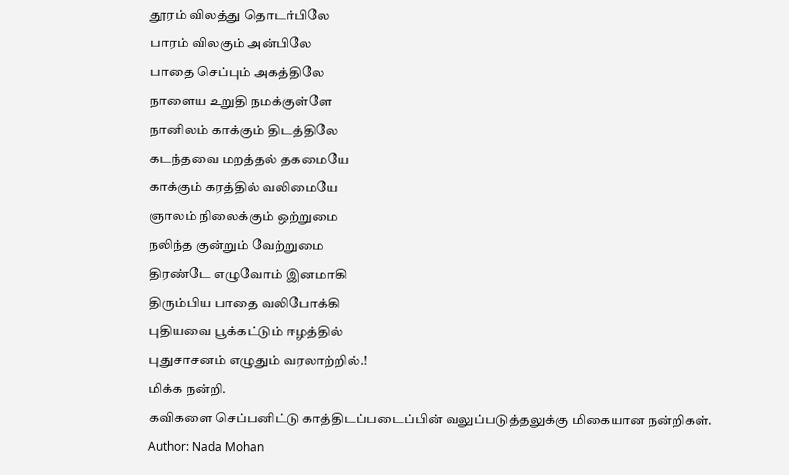தூரம் விலத்து தொடர்பிலே
பாரம் விலகும் அன்பிலே
பாதை செப்பும் அகத்திலே
நாளைய உறுதி நமக்குள்ளே
நானிலம் காக்கும் திடத்திலே
கடந்தவை மறத்தல் தகமையே
காக்கும் கரத்தில் வலிமையே
ஞாலம் நிலைக்கும் ஒற்றுமை
நலிந்த குன்றும் வேற்றுமை
திரண்டே எழுவோம் இனமாகி
திரும்பிய பாதை வலிபோக்கி
புதியவை பூக்கட்டும் ஈழத்தில்
புதுசாசனம் எழுதும் வரலாற்றில்.!
மிக்க நன்றி.
கவிகளை செப்பனிட்டு காத்திடப்படைப்பின் வலுப்படுத்தலுக்கு மிகையான நன்றிகள்.
Author: Nada Mohan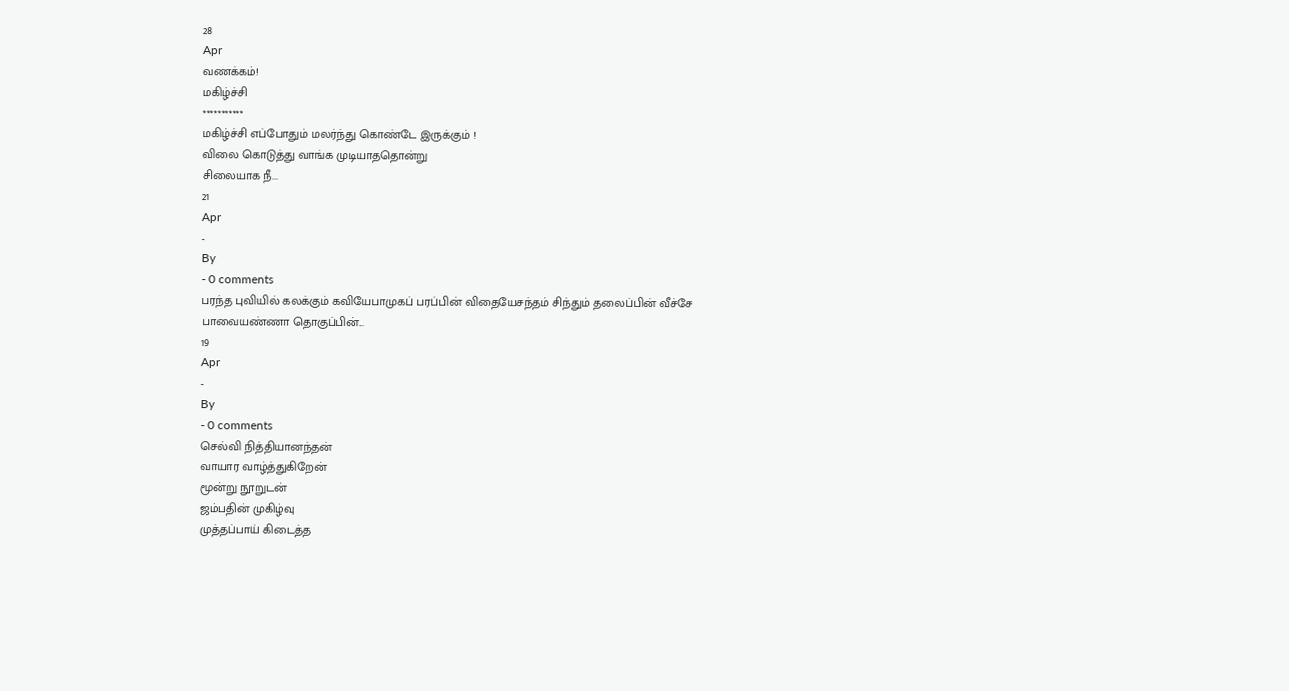28
Apr
வணக்கம்!
மகிழ்ச்சி
***********
மகிழ்ச்சி எப்போதும் மலர்ந்து கொண்டே இருக்கும் !
விலை கொடுத்து வாங்க முடியாததொன்று
சிலையாக நீ...
21
Apr
-
By
- 0 comments
பரந்த புவியில் கலக்கும் கவியேபாமுகப் பரப்பின் விதையேசந்தம் சிந்தும் தலைப்பின் வீச்சே
பாவையண்ணா தொகுப்பின்...
19
Apr
-
By
- 0 comments
செல்வி நித்தியானந்தன்
வாயார வாழ்த்துகிறேன்
மூன்று நூறுடன்
ஜம்பதின் முகிழ்வு
முத்தப்பாய் கிடைத்த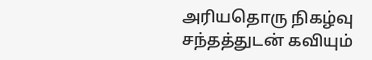அரியதொரு நிகழ்வு
சந்தத்துடன் கவியும்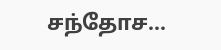சந்தோச...